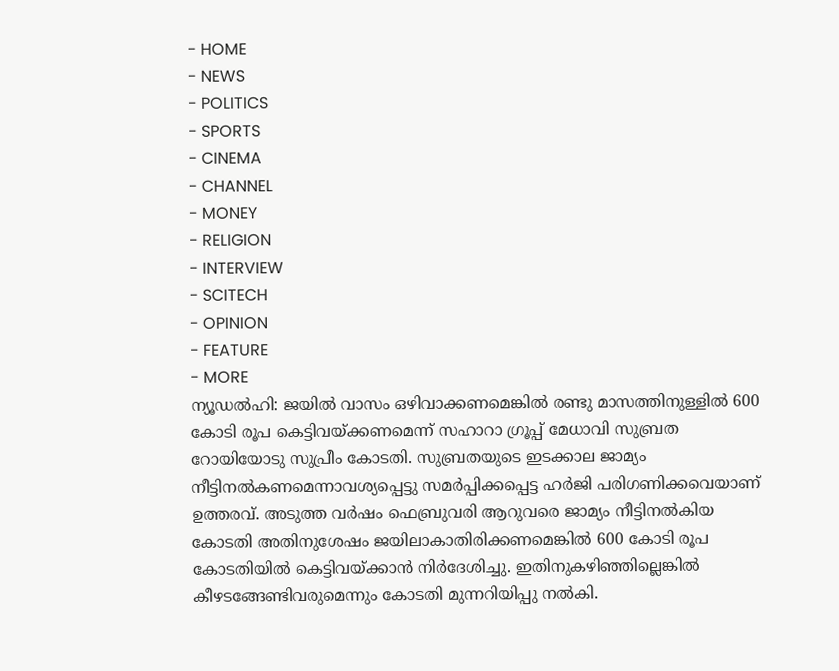- HOME
- NEWS
- POLITICS
- SPORTS
- CINEMA
- CHANNEL
- MONEY
- RELIGION
- INTERVIEW
- SCITECH
- OPINION
- FEATURE
- MORE
ന്യൂഡൽഹി: ജയിൽ വാസം ഒഴിവാക്കണമെങ്കിൽ രണ്ടു മാസത്തിനുള്ളിൽ 600 കോടി രൂപ കെട്ടിവയ്ക്കണമെന്ന് സഹാറാ ഗ്രൂപ്പ് മേധാവി സുബ്രത റോയിയോടു സുപ്രീം കോടതി. സുബ്രതയുടെ ഇടക്കാല ജാമ്യം നീട്ടിനൽകണമെന്നാവശ്യപ്പെട്ടു സമർപ്പിക്കപ്പെട്ട ഹർജി പരിഗണിക്കവെയാണ് ഉത്തരവ്. അടുത്ത വർഷം ഫെബ്രുവരി ആറുവരെ ജാമ്യം നീട്ടിനൽകിയ കോടതി അതിനുശേഷം ജയിലാകാതിരിക്കണമെങ്കിൽ 600 കോടി രൂപ കോടതിയിൽ കെട്ടിവയ്ക്കാൻ നിർദേശിച്ചു. ഇതിനുകഴിഞ്ഞില്ലെങ്കിൽ കീഴടങ്ങേണ്ടിവരുമെന്നും കോടതി മുന്നറിയിപ്പു നൽകി.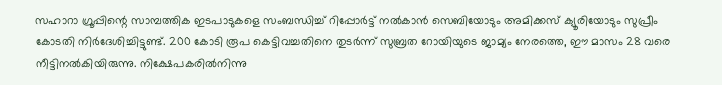സഹാറാ ഗ്രൂപ്പിന്റെ സാമ്പത്തിക ഇടപാടുകളെ സംബന്ധിച്ച് റിപ്പോർട്ട് നൽകാൻ സെബിയോടും അമിക്കസ് ക്യൂരിയോടും സുപ്രീം കോടതി നിർദേശിച്ചിട്ടുണ്ട്. 200 കോടി രൂപ കെട്ടിവച്ചതിനെ തുടർന്ന് സുബ്രത റോയിയുടെ ജാമ്യം നേരത്തെ, ഈ മാസം 28 വരെ നീട്ടിനൽകിയിരുന്നു. നിക്ഷേപകരിൽനിന്നു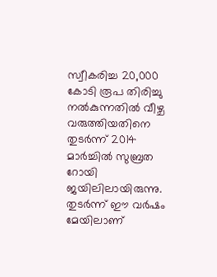സ്വീകരിച്ച 20,000 കോടി രൂപ തിരിച്ചു നൽകുന്നതിൽ വീഴ്ച വരുത്തിയതിനെ തുടർന്ന് 2014 മാർച്ചിൽ സുബ്രത റോയി ജയിലിലായിരുന്നു. തുടർന്ന് ഈ വർഷം മേയിലാണ്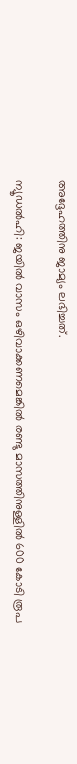അദ്ദേഹത്തിനു ജാമ്യം ലഭിച്ചത്.

ന്യൂഡൽഹി: ജയിൽ വാസം ഒഴിവാക്കണമെങ്കിൽ രണ്ടു മാസത്തിനുള്ളിൽ 600 കോടി രൂപ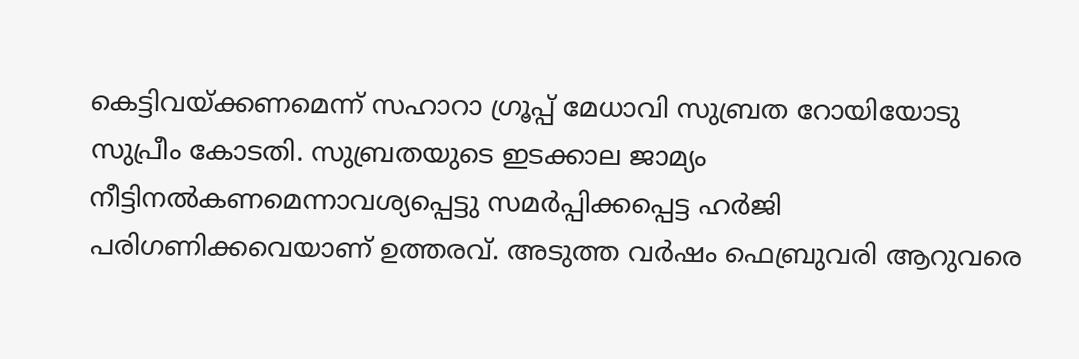കെട്ടിവയ്ക്കണമെന്ന് സഹാറാ ഗ്രൂപ്പ് മേധാവി സുബ്രത റോയിയോടു സുപ്രീം കോടതി. സുബ്രതയുടെ ഇടക്കാല ജാമ്യം നീട്ടിനൽകണമെന്നാവശ്യപ്പെട്ടു സമർപ്പിക്കപ്പെട്ട ഹർജി പരിഗണിക്കവെയാണ് ഉത്തരവ്. അടുത്ത വർഷം ഫെബ്രുവരി ആറുവരെ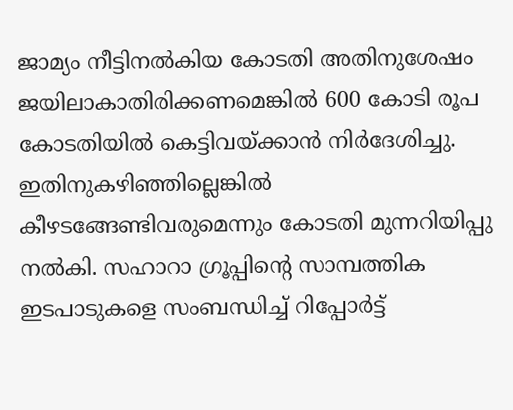ജാമ്യം നീട്ടിനൽകിയ കോടതി അതിനുശേഷം ജയിലാകാതിരിക്കണമെങ്കിൽ 600 കോടി രൂപ കോടതിയിൽ കെട്ടിവയ്ക്കാൻ നിർദേശിച്ചു. ഇതിനുകഴിഞ്ഞില്ലെങ്കിൽ കീഴടങ്ങേണ്ടിവരുമെന്നും കോടതി മുന്നറിയിപ്പു നൽകി. സഹാറാ ഗ്രൂപ്പിന്റെ സാമ്പത്തിക ഇടപാടുകളെ സംബന്ധിച്ച് റിപ്പോർട്ട്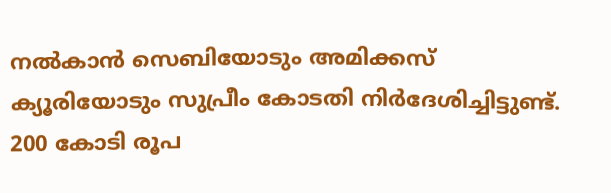നൽകാൻ സെബിയോടും അമിക്കസ് ക്യൂരിയോടും സുപ്രീം കോടതി നിർദേശിച്ചിട്ടുണ്ട്. 200 കോടി രൂപ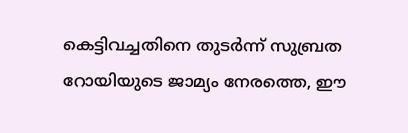കെട്ടിവച്ചതിനെ തുടർന്ന് സുബ്രത റോയിയുടെ ജാമ്യം നേരത്തെ, ഈ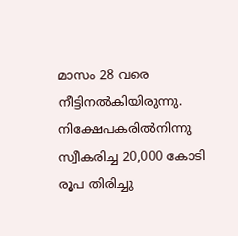മാസം 28 വരെ നീട്ടിനൽകിയിരുന്നു. നിക്ഷേപകരിൽനിന്നു സ്വീകരിച്ച 20,000 കോടി രൂപ തിരിച്ചു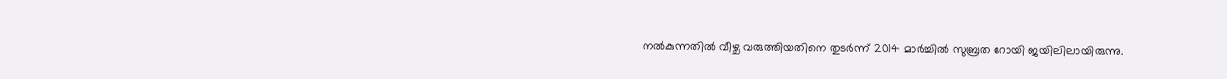നൽകുന്നതിൽ വീഴ്ച വരുത്തിയതിനെ തുടർന്ന് 2014 മാർച്ചിൽ സുബ്രത റോയി ജയിലിലായിരുന്നു.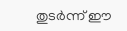തുടർന്ന് ഈ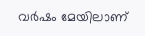വർഷം മേയിലാണ്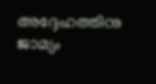അദ്ദേഹത്തിനു ജാമ്യം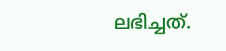ലഭിച്ചത്.